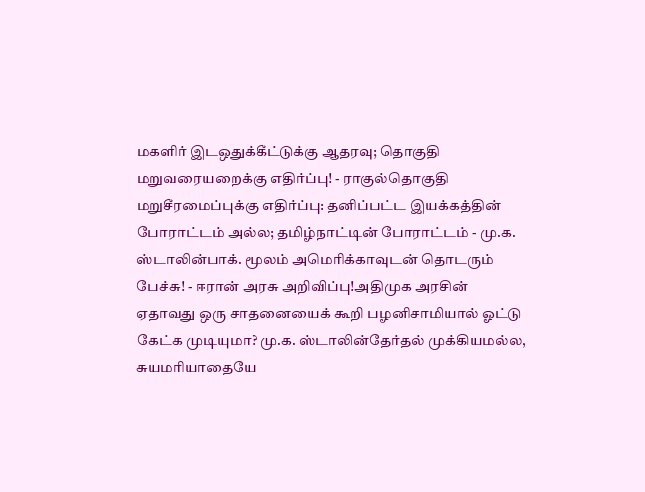மகளிர் இடஒதுக்கீட்டுக்கு ஆதரவு; தொகுதி மறுவரையறைக்கு எதிர்ப்பு! - ராகுல்தொகுதி மறுசீரமைப்புக்கு எதிர்ப்பு: தனிப்பட்ட இயக்கத்தின் போராட்டம் அல்ல; தமிழ்நாட்டின் போராட்டம் - மு.க. ஸ்டாலின்பாக். மூலம் அமெரிக்காவுடன் தொடரும் பேச்சு! - ஈரான் அரசு அறிவிப்பு!அதிமுக அரசின் ஏதாவது ஒரு சாதனையைக் கூறி பழனிசாமியால் ஓட்டு கேட்க முடியுமா? மு.க. ஸ்டாலின்தேர்தல் முக்கியமல்ல, சுயமரியாதையே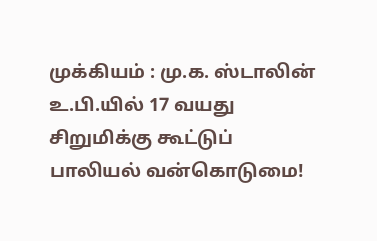முக்கியம் : மு.க. ஸ்டாலின் உ.பி.யில் 17 வயது சிறுமிக்கு கூட்டுப் பாலியல் வன்கொடுமை!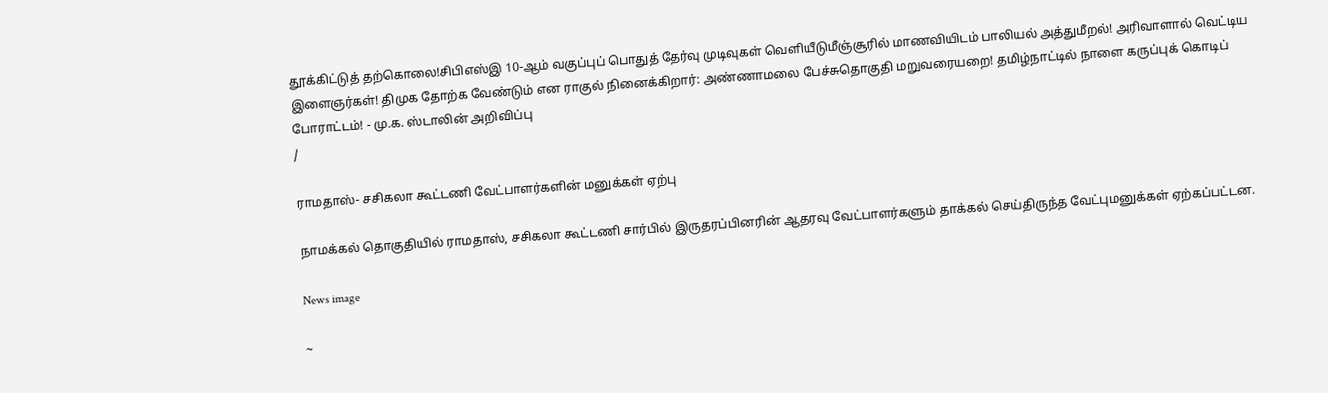தூக்கிட்டுத் தற்கொலை!சிபிஎஸ்இ 10-ஆம் வகுப்புப் பொதுத் தேர்வு முடிவுகள் வெளியீடுமீஞ்சூரில் மாணவியிடம் பாலியல் அத்துமீறல்! அரிவாளால் வெட்டிய இளைஞர்கள்! திமுக தோற்க வேண்டும் என ராகுல் நினைக்கிறார்: அண்ணாமலை பேச்சுதொகுதி மறுவரையறை! தமிழ்நாட்டில் நாளை கருப்புக் கொடிப் போராட்டம்! - மு.க. ஸ்டாலின் அறிவிப்பு
/

ராமதாஸ்- சசிகலா கூட்டணி வேட்பாளர்களின் மனுக்கள் ஏற்பு

நாமக்கல் தொகுதியில் ராமதாஸ், சசிகலா கூட்டணி சார்பில் இருதரப்பினரின் ஆதரவு வேட்பாளர்களும் தாக்கல் செய்திருந்த வேட்புமனுக்கள் ஏற்கப்பட்டன.

News image

~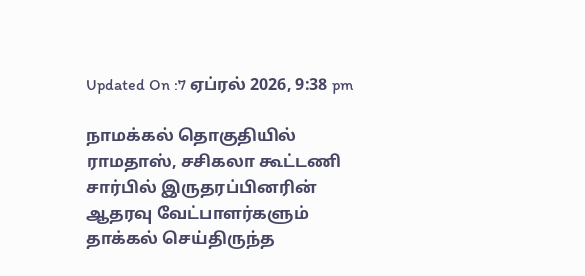Updated On :7 ஏப்ரல் 2026, 9:38 pm

நாமக்கல் தொகுதியில் ராமதாஸ், சசிகலா கூட்டணி சார்பில் இருதரப்பினரின் ஆதரவு வேட்பாளர்களும் தாக்கல் செய்திருந்த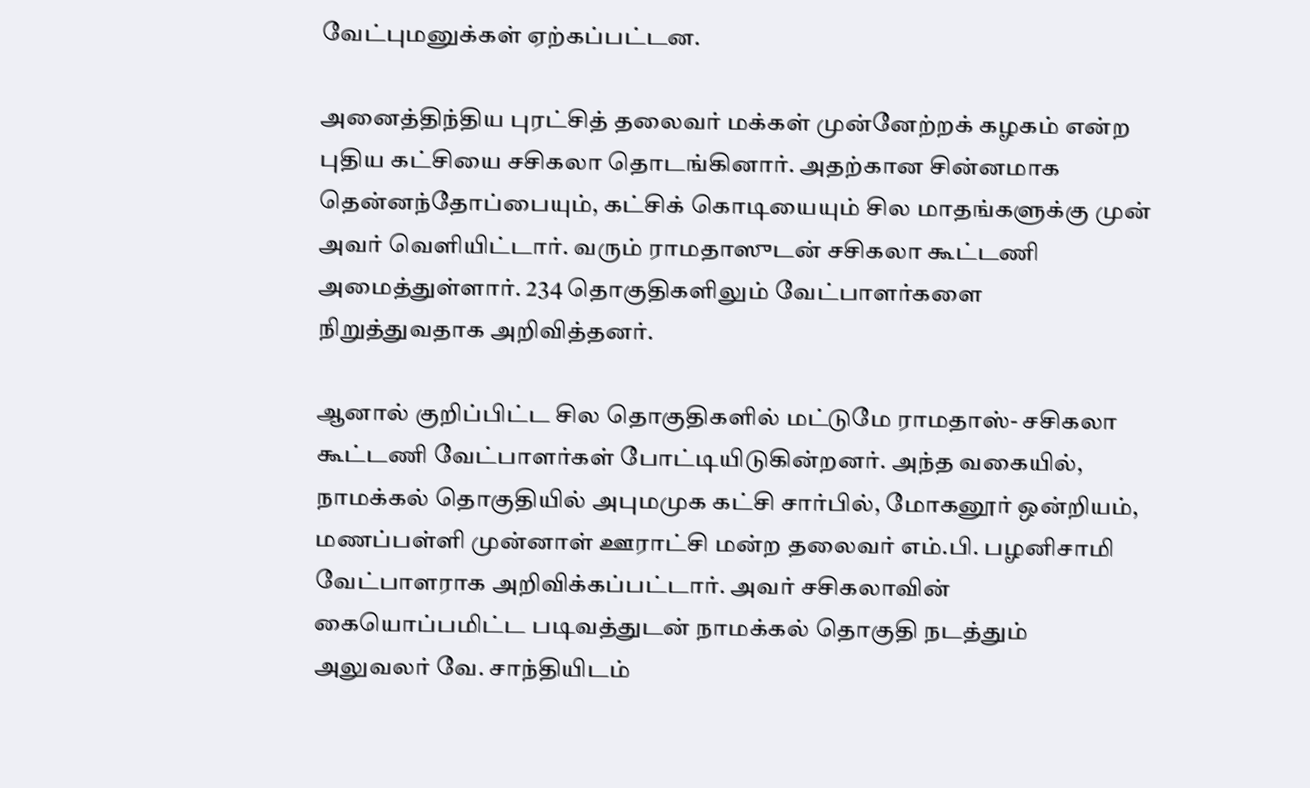வேட்புமனுக்கள் ஏற்கப்பட்டன.

அனைத்திந்திய புரட்சித் தலைவர் மக்கள் முன்னேற்றக் கழகம் என்ற புதிய கட்சியை சசிகலா தொடங்கினார். அதற்கான சின்னமாக தென்னந்தோப்பையும், கட்சிக் கொடியையும் சில மாதங்களுக்கு முன் அவர் வெளியிட்டார். வரும் ராமதாஸுடன் சசிகலா கூட்டணி அமைத்துள்ளார். 234 தொகுதிகளிலும் வேட்பாளர்களை நிறுத்துவதாக அறிவித்தனர்.

ஆனால் குறிப்பிட்ட சில தொகுதிகளில் மட்டுமே ராமதாஸ்- சசிகலா கூட்டணி வேட்பாளர்கள் போட்டியிடுகின்றனர். அந்த வகையில், நாமக்கல் தொகுதியில் அபுமமுக கட்சி சார்பில், மோகனூர் ஒன்றியம், மணப்பள்ளி முன்னாள் ஊராட்சி மன்ற தலைவர் எம்.பி. பழனிசாமி வேட்பாளராக அறிவிக்கப்பட்டார். அவர் சசிகலாவின் கையொப்பமிட்ட படிவத்துடன் நாமக்கல் தொகுதி நடத்தும் அலுவலர் வே. சாந்தியிடம்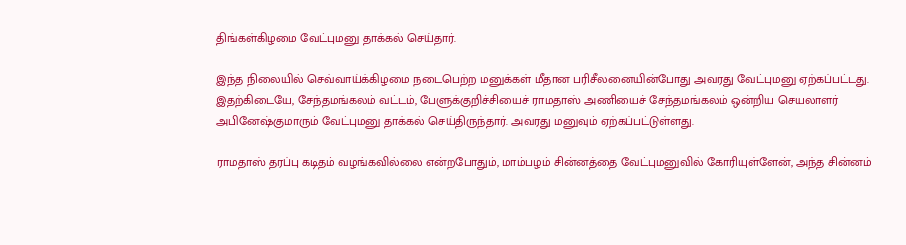திங்கள்கிழமை வேட்புமனு தாக்கல் செய்தார்.

இந்த நிலையில் செவ்வாய்க்கிழமை நடைபெற்ற மனுக்கள் மீதான பரிசீலனையின்போது அவரது வேட்புமனு ஏற்கப்பட்டது. இதற்கிடையே, சேந்தமங்கலம் வட்டம், பேளுக்குறிச்சியைச் ராமதாஸ் அணியைச் சேந்தமங்கலம் ஒன்றிய செயலாளர் அபினேஷ்குமாரும் வேட்புமனு தாக்கல் செய்திருந்தார். அவரது மனுவும் ஏற்கப்பட்டுள்ளது.

ராமதாஸ் தரப்பு கடிதம் வழங்கவில்லை என்றபோதும், மாம்பழம் சின்னத்தை வேட்புமனுவில் கோரியுள்ளேன், அந்த சின்னம்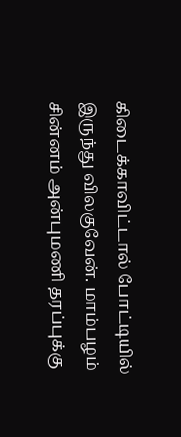கிடைக்காவிட்டால் போட்டியில் இருந்து விலகுவேன். மாம்பழம் சின்னம் அன்புமணி தரப்புக்கு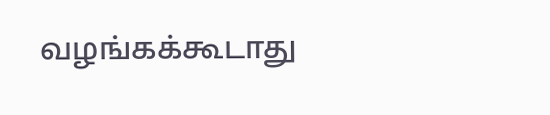வழங்கக்கூடாது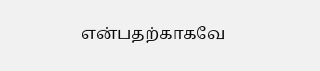என்பதற்காகவே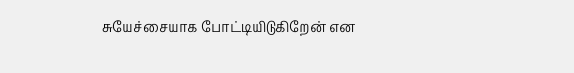சுயேச்சையாக போட்டியிடுகிறேன் என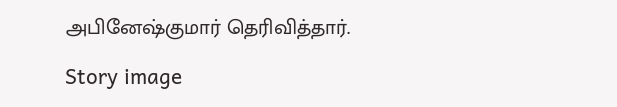அபினேஷ்குமார் தெரிவித்தார்.

Story image